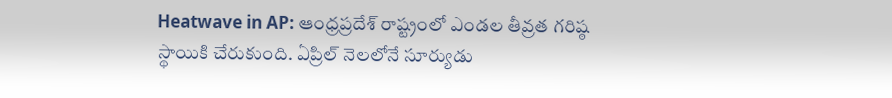Heatwave in AP: ఆంధ్రప్రదేశ్ రాష్ట్రంలో ఎండల తీవ్రత గరిష్ఠ స్థాయికి చేరుకుంది. ఏప్రిల్ నెలలోనే సూర్యుడు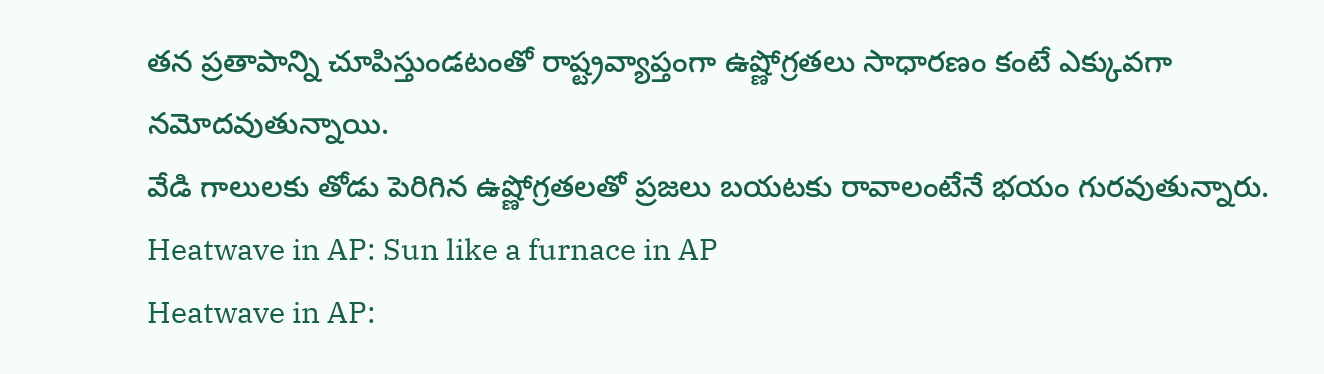తన ప్రతాపాన్ని చూపిస్తుండటంతో రాష్ట్రవ్యాప్తంగా ఉష్ణోగ్రతలు సాధారణం కంటే ఎక్కువగా నమోదవుతున్నాయి.
వేడి గాలులకు తోడు పెరిగిన ఉష్ణోగ్రతలతో ప్రజలు బయటకు రావాలంటేనే భయం గురవుతున్నారు.
Heatwave in AP: Sun like a furnace in AP
Heatwave in AP: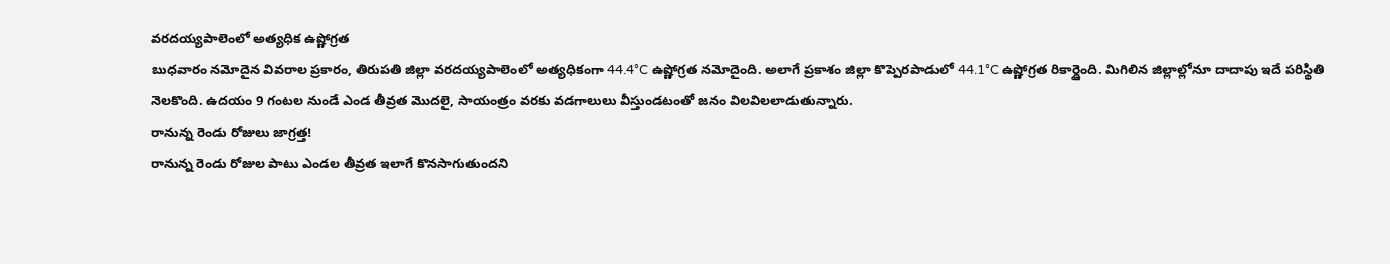వరదయ్యపాలెంలో అత్యధిక ఉష్ణోగ్రత
బుధవారం నమోదైన వివరాల ప్రకారం, తిరుపతి జిల్లా వరదయ్యపాలెంలో అత్యధికంగా 44.4°C ఉష్ణోగ్రత నమోదైంది. అలాగే ప్రకాశం జిల్లా కొప్పెరపాడులో 44.1°C ఉష్ణోగ్రత రికార్డైంది. మిగిలిన జిల్లాల్లోనూ దాదాపు ఇదే పరిస్థితి నెలకొంది. ఉదయం 9 గంటల నుండే ఎండ తీవ్రత మొదలై, సాయంత్రం వరకు వడగాలులు వీస్తుండటంతో జనం విలవిలలాడుతున్నారు.
రానున్న రెండు రోజులు జాగ్రత్త!
రానున్న రెండు రోజుల పాటు ఎండల తీవ్రత ఇలాగే కొనసాగుతుందని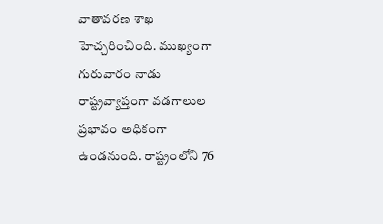వాతావరణ శాఖ హెచ్చరించింది. ముఖ్యంగా గురువారం నాడు రాష్ట్రవ్యాప్తంగా వడగాలుల ప్రభావం అధికంగా ఉండనుంది. రాష్ట్రంలోని 76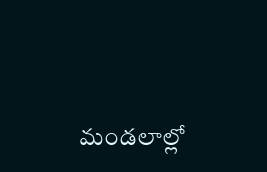మండలాల్లో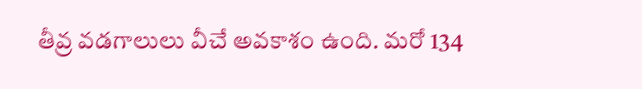తీవ్ర వడగాలులు వీచే అవకాశం ఉంది. మరో 134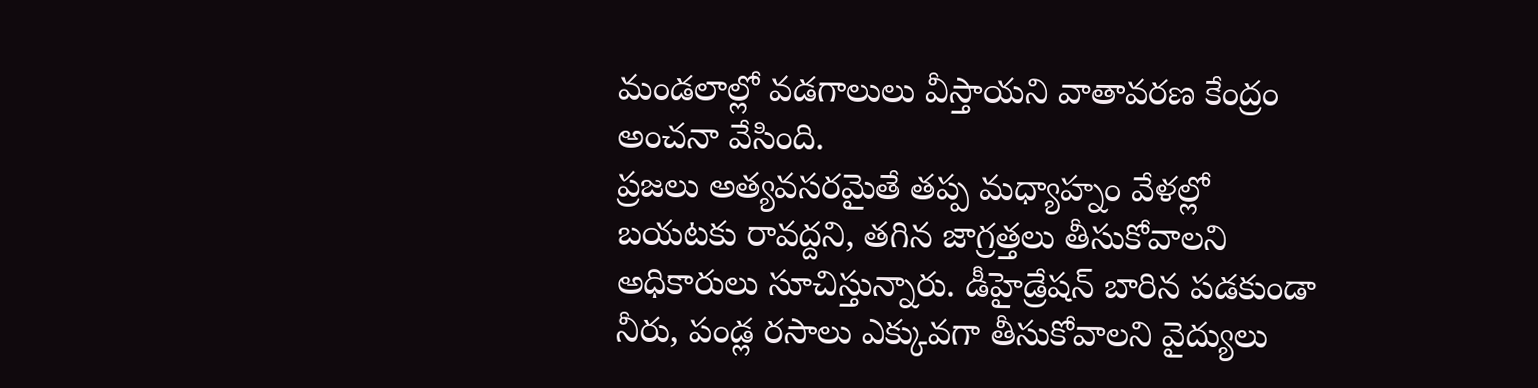మండలాల్లో వడగాలులు వీస్తాయని వాతావరణ కేంద్రం అంచనా వేసింది.
ప్రజలు అత్యవసరమైతే తప్ప మధ్యాహ్నం వేళల్లో బయటకు రావద్దని, తగిన జాగ్రత్తలు తీసుకోవాలని అధికారులు సూచిస్తున్నారు. డీహైడ్రేషన్ బారిన పడకుండా నీరు, పండ్ల రసాలు ఎక్కువగా తీసుకోవాలని వైద్యులు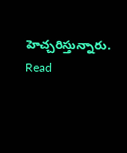హెచ్చరిస్తున్నారు.
Read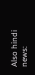Also hindi news: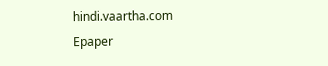hindi.vaartha.com
Epaper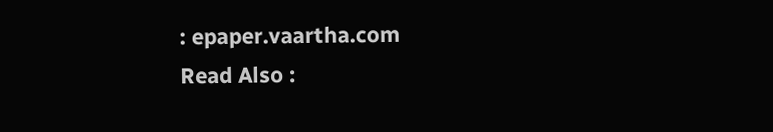: epaper.vaartha.com
Read Also :